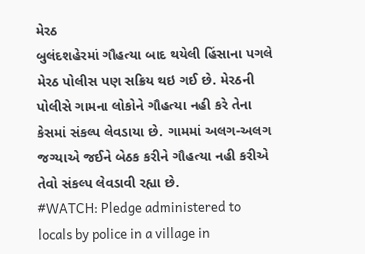મેરઠ
બુલંદશહેરમાં ગૌહત્યા બાદ થયેલી હિંસાના પગલે મેરઠ પોલીસ પણ સક્રિય થઇ ગઈ છે. મેરઠની પોલીસે ગામના લોકોને ગૌહત્યા નહી કરે તેના કેસમાં સંકલ્પ લેવડાયા છે. ગામમાં અલગ-અલગ જગ્યાએ જઈને બેઠક કરીને ગૌહત્યા નહી કરીએ તેવો સંકલ્પ લેવડાવી રહ્યા છે.
#WATCH: Pledge administered to locals by police in a village in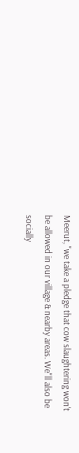Meerut, "we take a pledge that cow slaughtering won't be allowed in our village & nearby areas. We"ll also be socially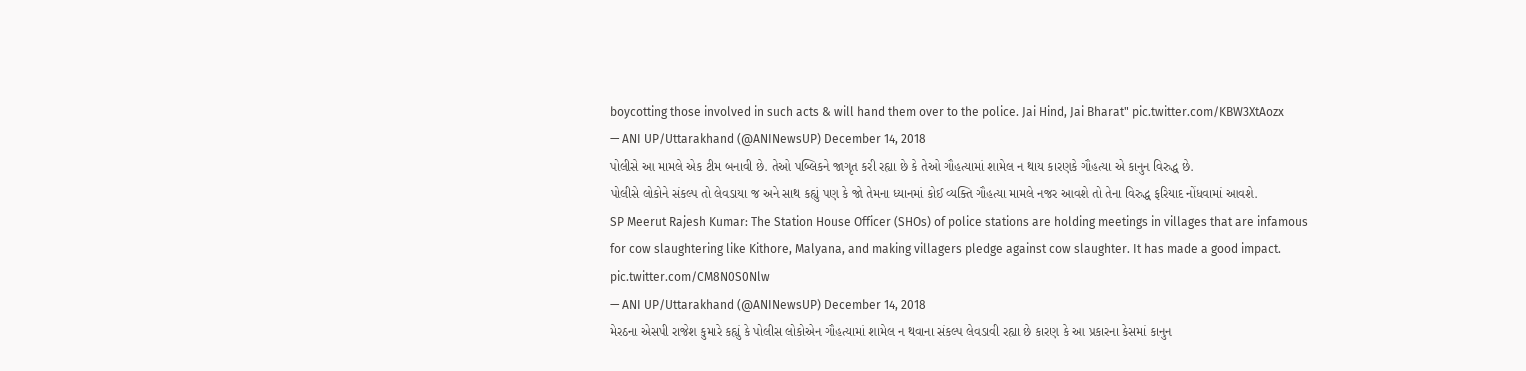boycotting those involved in such acts & will hand them over to the police. Jai Hind, Jai Bharat" pic.twitter.com/KBW3XtAozx
— ANI UP/Uttarakhand (@ANINewsUP) December 14, 2018
પોલીસે આ મામલે એક ટીમ બનાવી છે. તેઓ પબ્લિકને જાગૃત કરી રહ્યા છે કે તેઓ ગૌહત્યામાં શામેલ ન થાય કારણકે ગૌહત્યા એ કાનુન વિરુદ્ધ છે.
પોલીસે લોકોને સંકલ્પ તો લેવડાયા જ અને સાથ કહ્યું પણ કે જો તેમના ધ્યાનમાં કોઈ વ્યક્તિ ગૌહત્યા મામલે નજર આવશે તો તેના વિરુદ્ધ ફરિયાદ નોંધવામાં આવશે.
SP Meerut Rajesh Kumar: The Station House Officer (SHOs) of police stations are holding meetings in villages that are infamous for cow slaughtering like Kithore, Malyana, and making villagers pledge against cow slaughter. It has made a good impact. pic.twitter.com/CM8N0S0Nlw
— ANI UP/Uttarakhand (@ANINewsUP) December 14, 2018
મેરઠના એસપી રાજેશ કુમારે કહ્યું કે પોલીસ લોકોએન ગૌહત્યામાં શામેલ ન થવાના સંકલ્પ લેવડાવી રહ્યા છે કારણ કે આ પ્રકારના કેસમાં કાનુન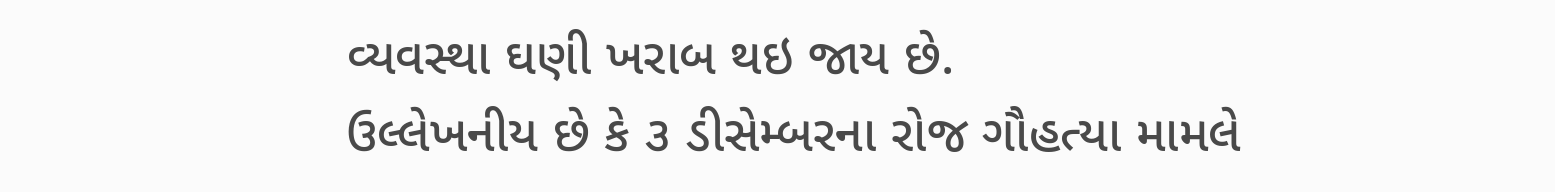વ્યવસ્થા ઘણી ખરાબ થઇ જાય છે.
ઉલ્લેખનીય છે કે ૩ ડીસેમ્બરના રોજ ગૌહત્યા મામલે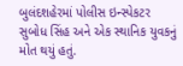બુલંદશહેરમાં પોલીસ ઇન્સ્પેકટર સુબોધ સિંહ અને એક સ્થાનિક યુવકનું મોત થયું હતું.